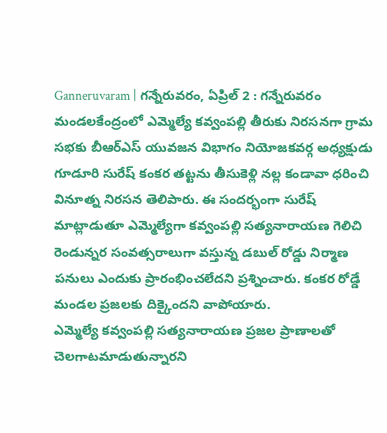Ganneruvaram | గన్నేరువరం, ఏప్రిల్ 2 : గన్నేరువరం మండలకేంద్రంలో ఎమ్మెల్యే కవ్వంపల్లి తీరుకు నిరసనగా గ్రామ సభకు బీఆర్ఎస్ యువజన విభాగం నియోజకవర్గ అధ్యక్షుడు గూడూరి సురేష్ కంకర తట్టను తీసుకెళ్లి నల్ల కండావా ధరించి వినూత్న నిరసన తెలిపారు. ఈ సందర్భంగా సురేష్ మాట్లాడుతూ ఎమ్మెల్యేగా కవ్వంపల్లి సత్యనారాయణ గెలిచి రెండున్నర సంవత్సరాలుగా వస్తున్న డబుల్ రోడ్డు నిర్మాణ పనులు ఎందుకు ప్రారంభించలేదని ప్రశ్నించారు. కంకర రోడ్డే మండల ప్రజలకు దిక్కైందని వాపోయారు.
ఎమ్మెల్యే కవ్వంపల్లి సత్యనారాయణ ప్రజల ప్రాణాలతో చెలగాటమాడుతున్నారని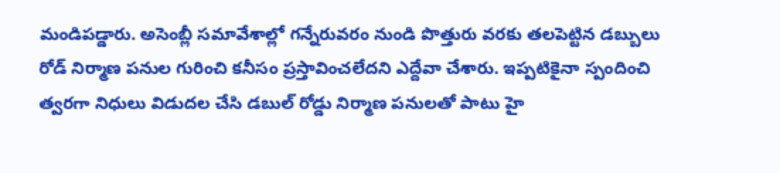మండిపడ్డారు. అసెంబ్లీ సమావేశాల్లో గన్నేరువరం నుండి పొత్తురు వరకు తలపెట్టిన డబ్బులు రోడ్ నిర్మాణ పనుల గురించి కనీసం ప్రస్తావించలేదని ఎద్దేవా చేశారు. ఇప్పటికైనా స్పందించి త్వరగా నిధులు విడుదల చేసి డబుల్ రోడ్డు నిర్మాణ పనులతో పాటు హై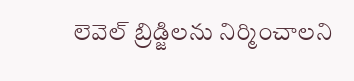లెవెల్ బ్రిడ్జిలను నిర్మించాలని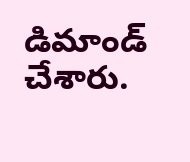డిమాండ్ చేశారు.